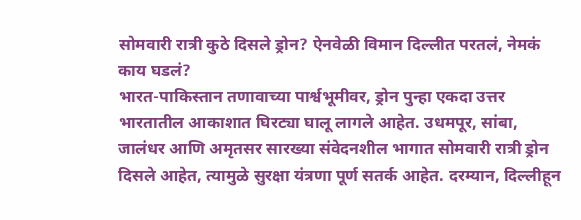सोमवारी रात्री कुठे दिसले ड्रोन? ऐनवेळी विमान दिल्लीत परतलं, नेमकं काय घडलं?
भारत-पाकिस्तान तणावाच्या पार्श्वभूमीवर, ड्रोन पुन्हा एकदा उत्तर भारतातील आकाशात घिरट्या घालू लागले आहेत. उधमपूर, सांबा, जालंधर आणि अमृतसर सारख्या संवेदनशील भागात सोमवारी रात्री ड्रोन दिसले आहेत, त्यामुळे सुरक्षा यंत्रणा पूर्ण सतर्क आहेत. दरम्यान, दिल्लीहून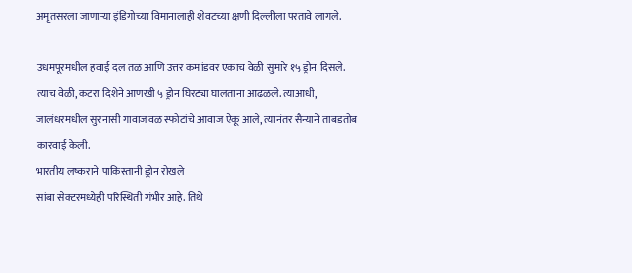अमृतसरला जाणाऱ्या इंडिगोच्या विमानालाही शेवटच्या क्षणी दिल्लीला परतावे लागले.

उधमपूरमधील हवाई दल तळ आणि उत्तर कमांडवर एकाच वेळी सुमारे १५ ड्रोन दिसले. त्याच वेळी, कटरा दिशेने आणखी ५ ड्रोन घिरट्या घालताना आढळले. त्याआधी, जालंधरमधील सुरनासी गावाजवळ स्फोटांचे आवाज ऐकू आले, त्यानंतर सैन्याने ताबडतोब कारवाई केली.
भारतीय लष्कराने पाकिस्तानी ड्रोन रोखले
सांबा सेक्टरमध्येही परिस्थिती गंभीर आहे. तिथे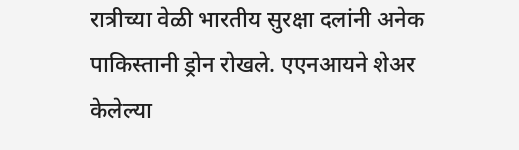रात्रीच्या वेळी भारतीय सुरक्षा दलांनी अनेक पाकिस्तानी ड्रोन रोखले. एएनआयने शेअर केलेल्या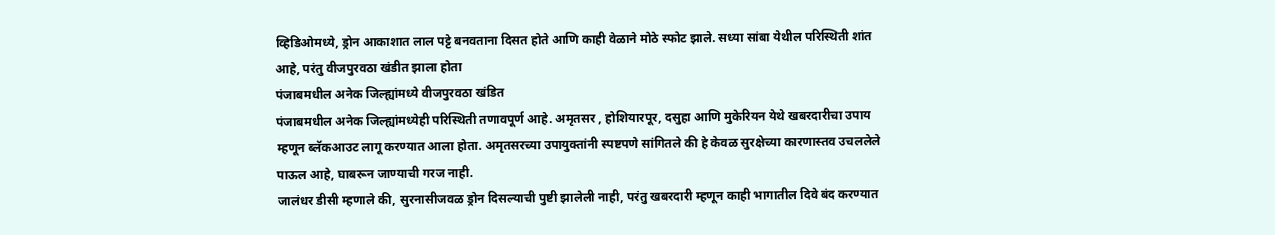व्हिडिओमध्ये, ड्रोन आकाशात लाल पट्टे बनवताना दिसत होते आणि काही वेळाने मोठे स्फोट झाले. सध्या सांबा येथील परिस्थिती शांत आहे, परंतु वीजपुरवठा खंडीत झाला होता
पंजाबमधील अनेक जिल्ह्यांमध्ये वीजपुरवठा खंडित
पंजाबमधील अनेक जिल्ह्यांमध्येही परिस्थिती तणावपूर्ण आहे. अमृतसर , होशियारपूर, दसुहा आणि मुकेरियन येथे खबरदारीचा उपाय म्हणून ब्लॅकआउट लागू करण्यात आला होता. अमृतसरच्या उपायुक्तांनी स्पष्टपणे सांगितले की हे केवळ सुरक्षेच्या कारणास्तव उचललेले पाऊल आहे, घाबरून जाण्याची गरज नाही.
जालंधर डीसी म्हणाले की, सुरनासीजवळ ड्रोन दिसल्याची पुष्टी झालेली नाही, परंतु खबरदारी म्हणून काही भागातील दिवे बंद करण्यात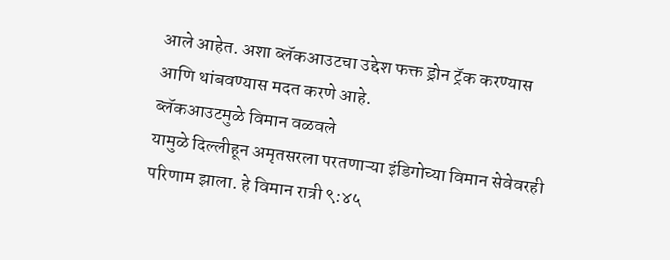आले आहेत. अशा ब्लॅकआउटचा उद्देश फक्त ड्रोन ट्रॅक करण्यास आणि थांबवण्यास मदत करणे आहे.
ब्लॅकआउटमुळे विमान वळवले
यामुळे दिल्लीहून अमृतसरला परतणाऱ्या इंडिगोच्या विमान सेवेवरही परिणाम झाला. हे विमान रात्री ९:४५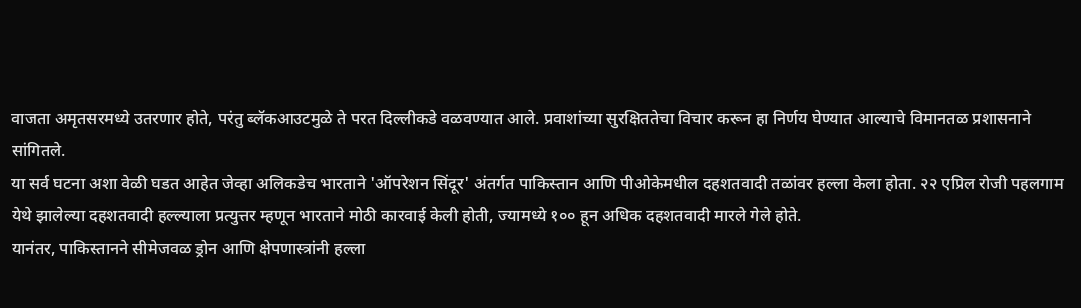वाजता अमृतसरमध्ये उतरणार होते, परंतु ब्लॅकआउटमुळे ते परत दिल्लीकडे वळवण्यात आले. प्रवाशांच्या सुरक्षिततेचा विचार करून हा निर्णय घेण्यात आल्याचे विमानतळ प्रशासनाने सांगितले.
या सर्व घटना अशा वेळी घडत आहेत जेव्हा अलिकडेच भारताने 'ऑपरेशन सिंदूर' अंतर्गत पाकिस्तान आणि पीओकेमधील दहशतवादी तळांवर हल्ला केला होता. २२ एप्रिल रोजी पहलगाम येथे झालेल्या दहशतवादी हल्ल्याला प्रत्युत्तर म्हणून भारताने मोठी कारवाई केली होती, ज्यामध्ये १०० हून अधिक दहशतवादी मारले गेले होते.
यानंतर, पाकिस्तानने सीमेजवळ ड्रोन आणि क्षेपणास्त्रांनी हल्ला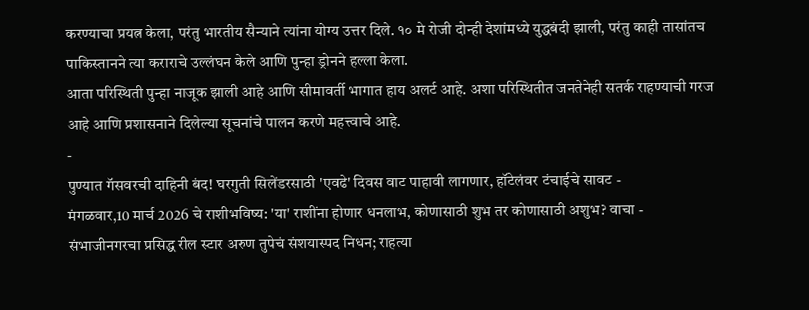करण्याचा प्रयत्न केला, परंतु भारतीय सैन्याने त्यांना योग्य उत्तर दिले. १० मे रोजी दोन्ही देशांमध्ये युद्धबंदी झाली, परंतु काही तासांतच पाकिस्तानने त्या कराराचे उल्लंघन केले आणि पुन्हा ड्रोनने हल्ला केला.
आता परिस्थिती पुन्हा नाजूक झाली आहे आणि सीमावर्ती भागात हाय अलर्ट आहे. अशा परिस्थितीत जनतेनेही सतर्क राहण्याची गरज आहे आणि प्रशासनाने दिलेल्या सूचनांचे पालन करणे महत्त्वाचे आहे.
-
पुण्यात गॅसवरची दाहिनी बंद! घरगुती सिलेंडरसाठी 'एवढे' दिवस वाट पाहावी लागणार, हॉटेलंवर टंचाईचे सावट -
मंगळवार,10 मार्च 2026 चे राशीभविष्य: 'या' राशींना होणार धनलाभ, कोणासाठी शुभ तर कोणासाठी अशुभ? वाचा -
संभाजीनगरचा प्रसिद्ध रील स्टार अरुण तुपेचं संशयास्पद निधन; राहत्या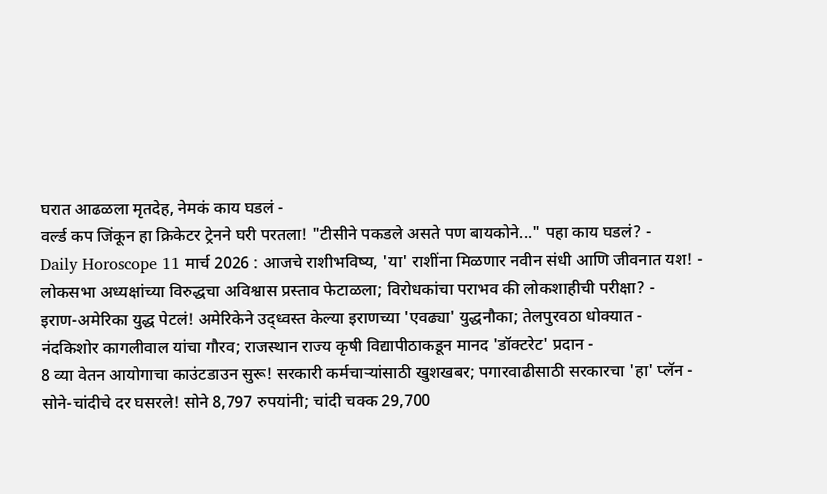घरात आढळला मृतदेह, नेमकं काय घडलं -
वर्ल्ड कप जिंकून हा क्रिकेटर ट्रेनने घरी परतला! "टीसीने पकडले असते पण बायकोने..." पहा काय घडलं? -
Daily Horoscope 11 मार्च 2026 : आजचे राशीभविष्य, 'या' राशींना मिळणार नवीन संधी आणि जीवनात यश! -
लोकसभा अध्यक्षांच्या विरुद्धचा अविश्वास प्रस्ताव फेटाळला; विरोधकांचा पराभव की लोकशाहीची परीक्षा? -
इराण-अमेरिका युद्ध पेटलं! अमेरिकेने उद्ध्वस्त केल्या इराणच्या 'एवढ्या' युद्धनौका; तेलपुरवठा धोक्यात -
नंदकिशोर कागलीवाल यांचा गौरव; राजस्थान राज्य कृषी विद्यापीठाकडून मानद 'डॉक्टरेट' प्रदान -
8 व्या वेतन आयोगाचा काउंटडाउन सुरू! सरकारी कर्मचाऱ्यांसाठी खुशखबर; पगारवाढीसाठी सरकारचा 'हा' प्लॅन -
सोने-चांदीचे दर घसरले! सोने 8,797 रुपयांनी; चांदी चक्क 29,700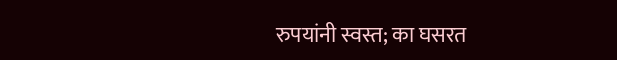रुपयांनी स्वस्त; का घसरत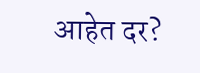आहेत दर?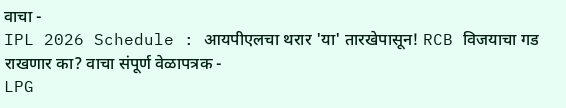वाचा -
IPL 2026 Schedule : आयपीएलचा थरार 'या' तारखेपासून! RCB विजयाचा गड राखणार का? वाचा संपूर्ण वेळापत्रक -
LPG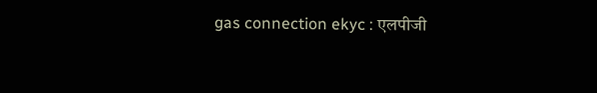gas connection ekyc : एलपीजी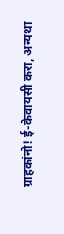ग्राहकांनो! ई-केवायसी करा, अन्यथा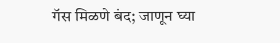गॅस मिळणे बंद; जाणून घ्या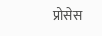प्रोसेस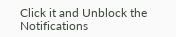Click it and Unblock the Notifications